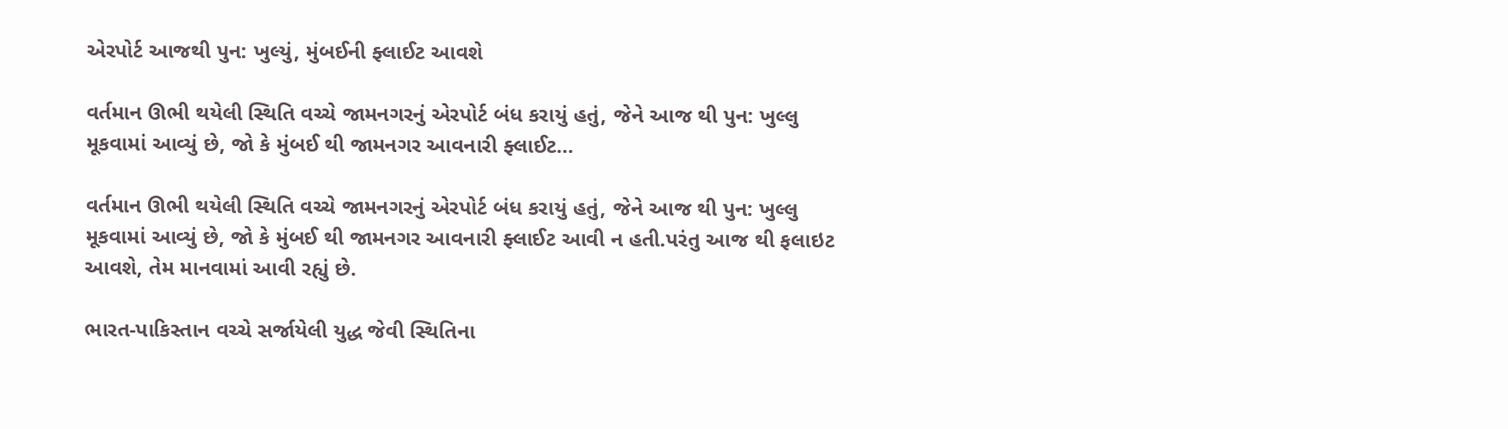એરપોર્ટ આજથી પુન: ખુલ્યું, મુંબઈની ફ્લાઈટ આવશે

વર્તમાન ઊભી થયેલી સ્થિતિ વચ્ચે જામનગરનું એરપોર્ટ બંધ કરાયું હતું, જેને આજ થી પુન: ખુલ્લુ મૂકવામાં આવ્યું છે, જો કે મુંબઈ થી જામનગર આવનારી ફ્લાઈટ…

વર્તમાન ઊભી થયેલી સ્થિતિ વચ્ચે જામનગરનું એરપોર્ટ બંધ કરાયું હતું, જેને આજ થી પુન: ખુલ્લુ મૂકવામાં આવ્યું છે, જો કે મુંબઈ થી જામનગર આવનારી ફ્લાઈટ આવી ન હતી.પરંતુ આજ થી ફલાઇટ આવશે, તેમ માનવામાં આવી રહ્યું છે.

ભારત-પાકિસ્તાન વચ્ચે સર્જાયેલી યુદ્ધ જેવી સ્થિતિના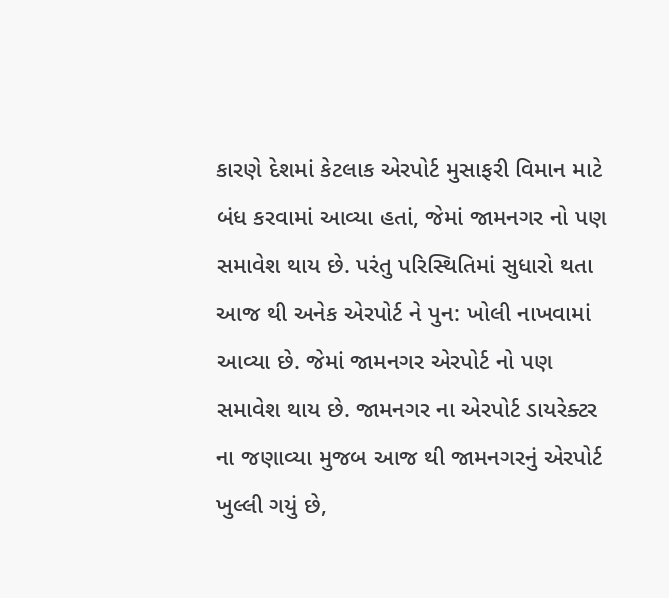કારણે દેશમાં કેટલાક એરપોર્ટ મુસાફરી વિમાન માટે બંધ કરવામાં આવ્યા હતાં, જેમાં જામનગર નો પણ સમાવેશ થાય છે. પરંતુ પરિસ્થિતિમાં સુધારો થતા આજ થી અનેક એરપોર્ટ ને પુન: ખોલી નાખવામાં આવ્યા છે. જેમાં જામનગર એરપોર્ટ નો પણ સમાવેશ થાય છે. જામનગર ના એરપોર્ટ ડાયરેક્ટર ના જણાવ્યા મુજબ આજ થી જામનગરનું એરપોર્ટ ખુલ્લી ગયું છે,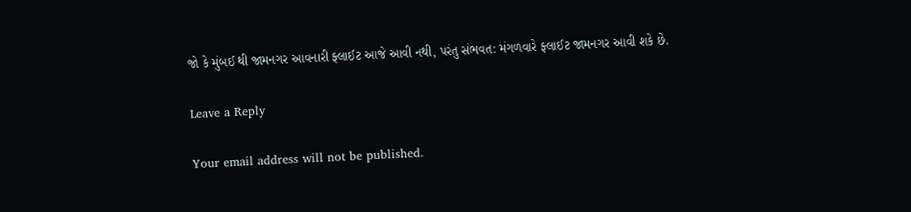જો કે મુંબઈ થી જામનગર આવનારી ફ્લાઈટ આજે આવી નથી, પરંતુ સંભવત: મંગળવારે ફ્લાઈટ જામનગર આવી શકે છે.

Leave a Reply

Your email address will not be published.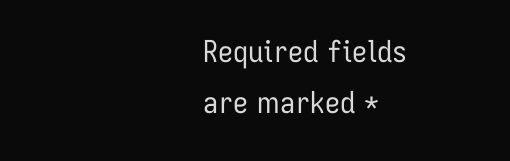Required fields are marked *